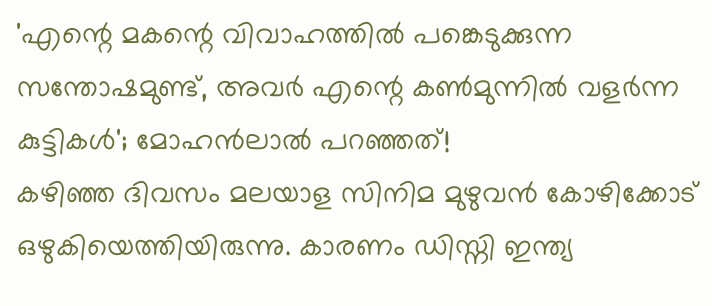'എന്റെ മകന്റെ വിവാഹത്തിൽ പങ്കെടുക്കുന്ന സന്തോഷമുണ്ട്, അവർ എന്റെ കൺമുന്നിൽ വളർന്ന കുട്ടികൾ'; മോഹൻലാൽ പറഞ്ഞത്!
കഴിഞ്ഞ ദിവസം മലയാള സിനിമ മുഴുവൻ കോഴിക്കോട് ഒഴുകിയെത്തിയിരുന്നു. കാരണം ഡിസ്നി ഇന്ത്യ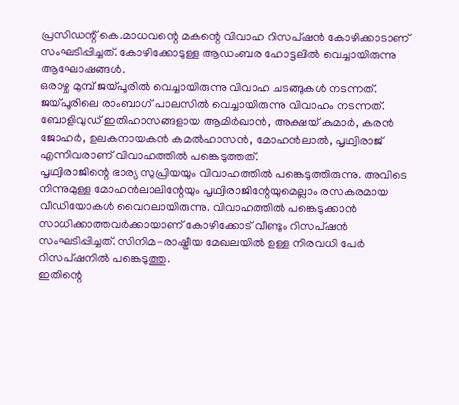പ്രസിഡന്റ് കെ.മാധവന്റെ മകന്റെ വിവാഹ റിസപ്ഷൻ കോഴിക്കാടാണ് സംഘടിപ്പിച്ചത്. കോഴിക്കോടുള്ള ആഡംബര ഹോട്ടലിൽ വെച്ചായിരുന്നു ആഘോഷങ്ങൾ.
ഒരാഴ്ച മുമ്പ് ജയ്പൂരിൽ വെച്ചായിരുന്നു വിവാഹ ചടങ്ങുകൾ നടന്നത്. ജയ്പൂരിലെ രാംബാഗ് പാലസിൽ വെച്ചായിരുന്നു വിവാഹം നടന്നത്. ബോളിവുഡ് ഇതിഹാസങ്ങളായ ആമിർഖാൻ, അക്ഷയ് കുമാർ, കരൻ ജോഹർ, ഉലകനായകൻ കമൽഹാസൻ, മോഹൻലാൽ, പൃഥ്വിരാജ് എന്നിവരാണ് വിവാഹത്തിൽ പങ്കെടുത്തത്.
പൃഥ്വിരാജിന്റെ ഭാര്യ സുപ്രിയയും വിവാഹത്തിൽ പങ്കെടുത്തിരുന്നു. അവിടെ നിന്നുമുള്ള മോഹൻലാലിന്റേയും പൃഥ്വിരാജിന്റേയുമെല്ലാം രസകരമായ വീഡിയോകൾ വൈറലായിരുന്നു. വിവാഹത്തിൽ പങ്കെടുക്കാൻ സാധിക്കാത്തവർക്കായാണ് കോഴിക്കോട് വീണ്ടും റിസപ്ഷൻ സംഘടിപ്പിച്ചത്. സിനിമ-രാഷ്ട്രീയ മേഖലയിൽ ഉള്ള നിരവധി പേർ റിസപ്ഷനിൽ പങ്കെടുത്തു.
ഇതിന്റെ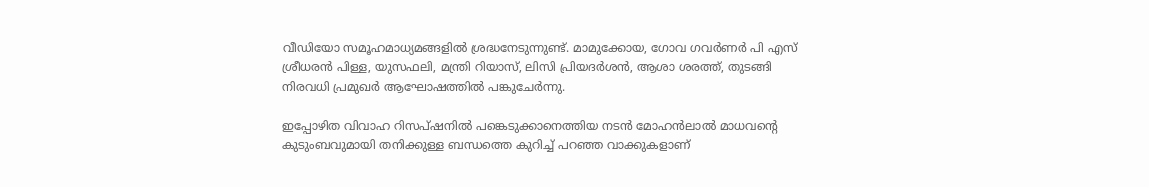വീഡിയോ സമൂഹമാധ്യമങ്ങളിൽ ശ്രദ്ധനേടുന്നുണ്ട്. മാമുക്കോയ, ഗോവ ഗവർണർ പി എസ് ശ്രീധരൻ പിള്ള, യുസഫലി, മന്ത്രി റിയാസ്, ലിസി പ്രിയദർശൻ, ആശാ ശരത്ത്, തുടങ്ങി നിരവധി പ്രമുഖർ ആഘോഷത്തിൽ പങ്കുചേർന്നു.

ഇപ്പോഴിത വിവാഹ റിസപ്ഷനിൽ പങ്കെടുക്കാനെത്തിയ നടൻ മോഹൻലാൽ മാധവന്റെ കുടുംബവുമായി തനിക്കുള്ള ബന്ധത്തെ കുറിച്ച് പറഞ്ഞ വാക്കുകളാണ്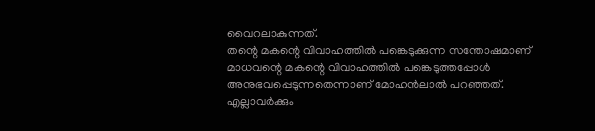വൈറലാകുന്നത്.
തന്റെ മകന്റെ വിവാഹത്തിൽ പങ്കെടുക്കുന്ന സന്തോഷമാണ് മാധവന്റെ മകന്റെ വിവാഹത്തിൽ പങ്കെടുത്തപ്പോൾ അനുഭവപ്പെടുന്നതെന്നാണ് മോഹൻലാൽ പറഞ്ഞത്.
എല്ലാവർക്കും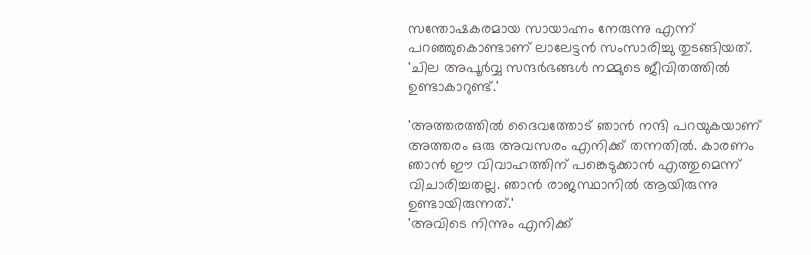സന്തോഷകരമായ സായാഹ്നം നേരുന്നു എന്ന് പറഞ്ഞുകൊണ്ടാണ് ലാലേട്ടൻ സംസാരിച്ചു തുടങ്ങിയത്. 'ചില അപൂർവ്വ സന്ദർഭങ്ങൾ നമ്മുടെ ജീവിതത്തിൽ ഉണ്ടാകാറുണ്ട്.'

'അത്തരത്തിൽ ദൈവത്തോട് ഞാൻ നന്ദി പറയുകയാണ് അത്തരം ഒരു അവസരം എനിക്ക് തന്നതിൽ. കാരണം ഞാൻ ഈ വിവാഹത്തിന് പങ്കെടുക്കാൻ എത്തുമെന്ന് വിചാരിച്ചതല്ല. ഞാൻ രാജസ്ഥാനിൽ ആയിരുന്നു ഉണ്ടായിരുന്നത്.'
'അവിടെ നിന്നും എനിക്ക്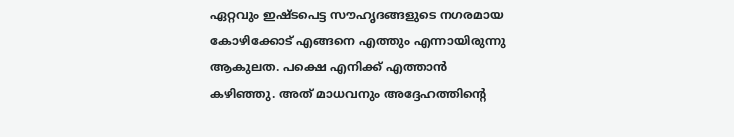ഏറ്റവും ഇഷ്ടപെട്ട സൗഹൃദങ്ങളുടെ നഗരമായ കോഴിക്കോട് എങ്ങനെ എത്തും എന്നായിരുന്നു ആകുലത. പക്ഷെ എനിക്ക് എത്താൻ കഴിഞ്ഞു. അത് മാധവനും അദ്ദേഹത്തിന്റെ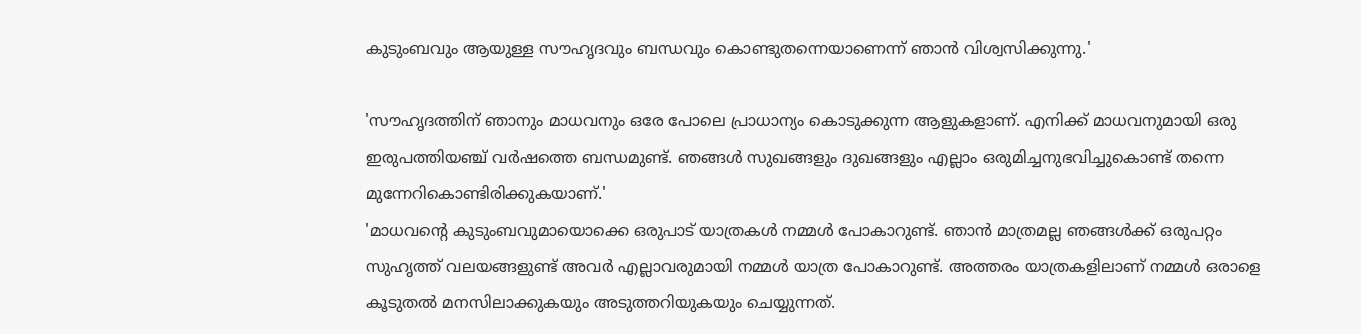കുടുംബവും ആയുള്ള സൗഹൃദവും ബന്ധവും കൊണ്ടുതന്നെയാണെന്ന് ഞാൻ വിശ്വസിക്കുന്നു.'

'സൗഹൃദത്തിന് ഞാനും മാധവനും ഒരേ പോലെ പ്രാധാന്യം കൊടുക്കുന്ന ആളുകളാണ്. എനിക്ക് മാധവനുമായി ഒരു ഇരുപത്തിയഞ്ച് വർഷത്തെ ബന്ധമുണ്ട്. ഞങ്ങൾ സുഖങ്ങളും ദുഖങ്ങളും എല്ലാം ഒരുമിച്ചനുഭവിച്ചുകൊണ്ട് തന്നെ മുന്നേറികൊണ്ടിരിക്കുകയാണ്.'
'മാധവന്റെ കുടുംബവുമായൊക്കെ ഒരുപാട് യാത്രകൾ നമ്മൾ പോകാറുണ്ട്. ഞാൻ മാത്രമല്ല ഞങ്ങൾക്ക് ഒരുപറ്റം സുഹൃത്ത് വലയങ്ങളുണ്ട് അവർ എല്ലാവരുമായി നമ്മൾ യാത്ര പോകാറുണ്ട്. അത്തരം യാത്രകളിലാണ് നമ്മൾ ഒരാളെ കൂടുതൽ മനസിലാക്കുകയും അടുത്തറിയുകയും ചെയ്യുന്നത്.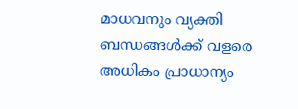മാധവനും വ്യക്തി ബന്ധങ്ങൾക്ക് വളരെ അധികം പ്രാധാന്യം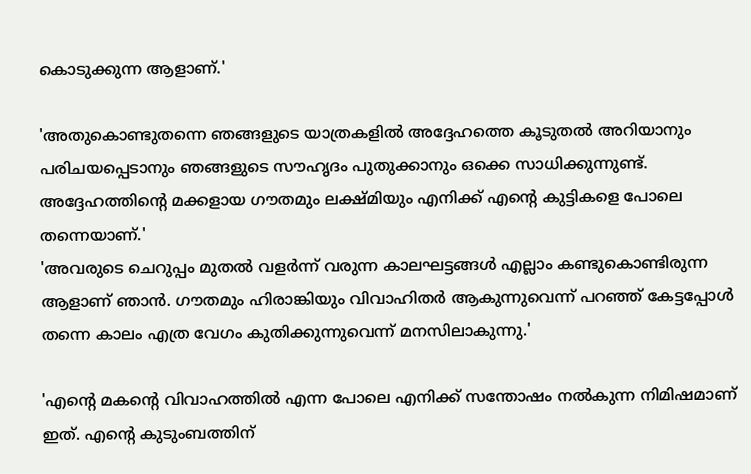കൊടുക്കുന്ന ആളാണ്.'

'അതുകൊണ്ടുതന്നെ ഞങ്ങളുടെ യാത്രകളിൽ അദ്ദേഹത്തെ കൂടുതൽ അറിയാനും പരിചയപ്പെടാനും ഞങ്ങളുടെ സൗഹൃദം പുതുക്കാനും ഒക്കെ സാധിക്കുന്നുണ്ട്. അദ്ദേഹത്തിന്റെ മക്കളായ ഗൗതമും ലക്ഷ്മിയും എനിക്ക് എന്റെ കുട്ടികളെ പോലെ തന്നെയാണ്.'
'അവരുടെ ചെറുപ്പം മുതൽ വളർന്ന് വരുന്ന കാലഘട്ടങ്ങൾ എല്ലാം കണ്ടുകൊണ്ടിരുന്ന ആളാണ് ഞാൻ. ഗൗതമും ഹിരാങ്കിയും വിവാഹിതർ ആകുന്നുവെന്ന് പറഞ്ഞ് കേട്ടപ്പോൾ തന്നെ കാലം എത്ര വേഗം കുതിക്കുന്നുവെന്ന് മനസിലാകുന്നു.'

'എന്റെ മകന്റെ വിവാഹത്തിൽ എന്ന പോലെ എനിക്ക് സന്തോഷം നൽകുന്ന നിമിഷമാണ് ഇത്. എന്റെ കുടുംബത്തിന്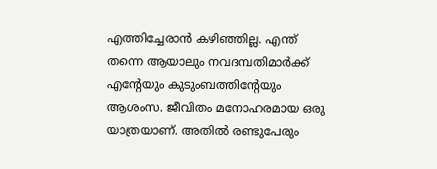എത്തിച്ചേരാൻ കഴിഞ്ഞില്ല. എന്ത് തന്നെ ആയാലും നവദമ്പതിമാർക്ക് എന്റേയും കുടുംബത്തിന്റേയും ആശംസ. ജീവിതം മനോഹരമായ ഒരു യാത്രയാണ്. അതിൽ രണ്ടുപേരും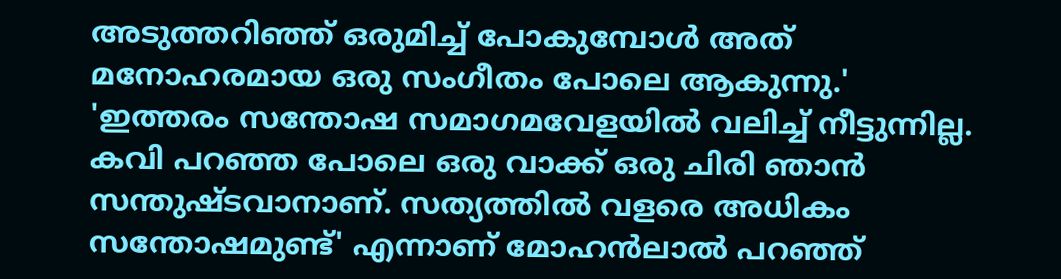അടുത്തറിഞ്ഞ് ഒരുമിച്ച് പോകുമ്പോൾ അത് മനോഹരമായ ഒരു സംഗീതം പോലെ ആകുന്നു.'
'ഇത്തരം സന്തോഷ സമാഗമവേളയിൽ വലിച്ച് നീട്ടുന്നില്ല. കവി പറഞ്ഞ പോലെ ഒരു വാക്ക് ഒരു ചിരി ഞാൻ സന്തുഷ്ടവാനാണ്. സത്യത്തിൽ വളരെ അധികം സന്തോഷമുണ്ട്' എന്നാണ് മോഹൻലാൽ പറഞ്ഞ്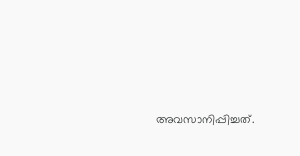അവസാനിപ്പിച്ചത്.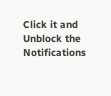Click it and Unblock the Notifications